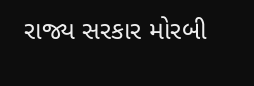રાજ્ય સરકાર મોરબી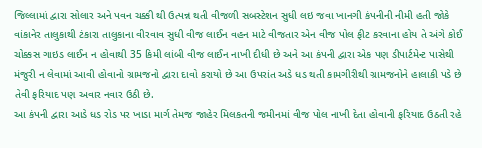જિલ્લામાં દ્વારા સોલાર અને પવન ચક્કી થી ઉત્પન્ન થતી વીજળી સબસ્ટેશન સુધી લઇ જવા ખાનગી કંપનીની નીમી હતી જોકે વાંકાનેર તાલુકાથી ટંકારા તાલુકાના વીરવાવ સુધી વીજ લાઈન વહન માટે વીજતાર એન વીજ પોલ ફીટ કરવાના હોય તે અંગે કોઈ ચોક્કસ ગાઇડ લાઈન ન હોવાથી 35 કિમી લાંબી વીજ લાઈન નાખી દીધી છે અને આ કંપની દ્વારા એક પણ ડીપાર્ટમેન્ટ પાસેથી મંજુરી ન લેવામાં આવી હોવાનો ગ્રામજનો દ્વારા દાવો કરાયો છે આ ઉપરાંત અડે ધડ થતી કામગીરીથી ગ્રામજનોને હાલાકી પડે છે તેવી ફરિયાદ પણ અવાર નવાર ઉઠી છે.
આ કંપની દ્વારા આડે ધડ રોડ પર ખાડા માર્ગ તેમજ જાહેર મિલકતની જમીનમાં વીજ પોલ નાખી દેતા હોવાની ફરિયાદ ઉઠતી રહે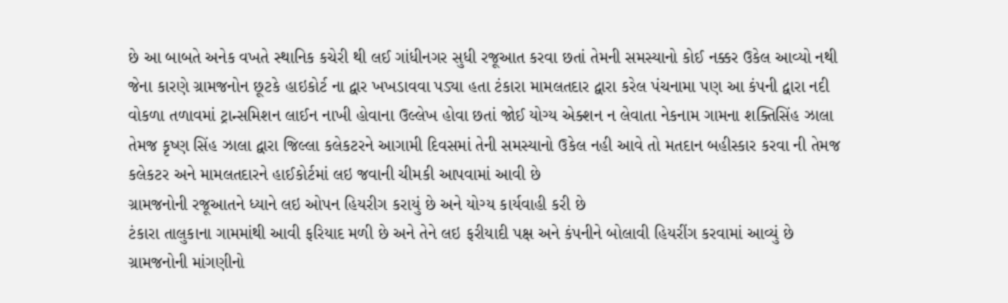છે આ બાબતે અનેક વખતે સ્થાનિક કચેરી થી લઈ ગાંધીનગર સુધી રજૂઆત કરવા છતાં તેમની સમસ્યાનો કોઈ નક્કર ઉકેલ આવ્યો નથી જેના કારણે ગ્રામજનોન છૂટકે હાઇકોર્ટ ના દ્વાર ખખડાવવા પડ્યા હતા ટંકારા મામલતદાર દ્વારા કરેલ પંચનામા પણ આ કંપની દ્વારા નદી વોકળા તળાવમાં ટ્રાન્સમિશન લાઈન નાખી હોવાના ઉલ્લેખ હોવા છતાં જોઈ યોગ્ય એક્શન ન લેવાતા નેકનામ ગામના શક્તિસિંહ ઝાલા તેમજ કૃષ્ણ સિંહ ઝાલા દ્વારા જિલ્લા કલેકટરને આગામી દિવસમાં તેની સમસ્યાનો ઉકેલ નહી આવે તો મતદાન બહીસ્કાર કરવા ની તેમજ કલેકટર અને મામલતદારને હાઈકોર્ટમાં લઇ જવાની ચીમકી આપવામાં આવી છે
ગ્રામજનોની રજૂઆતને ધ્યાને લઇ ઓપન હિયરીગ કરાયું છે અને યોગ્ય કાર્યવાહી કરી છે
ટંકારા તાલુકાના ગામમાંથી આવી ફરિયાદ મળી છે અને તેને લઇ ફરીયાદી પક્ષ અને કંપનીને બોલાવી હિયરીંગ કરવામાં આવ્યું છે ગ્રામજનોની માંગણીનો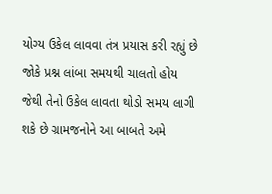યોગ્ય ઉકેલ લાવવા તંત્ર પ્રયાસ કરી રહ્યું છે જોકે પ્રશ્ન લાંબા સમયથી ચાલતો હોય જેથી તેનો ઉકેલ લાવતા થોડો સમય લાગી શકે છે ગ્રામજનોને આ બાબતે અમે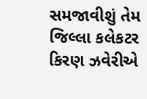સમજાવીશું તેમ જિલ્લા કલેકટર કિરણ ઝવેરીએ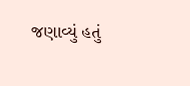જણાવ્યું હતું